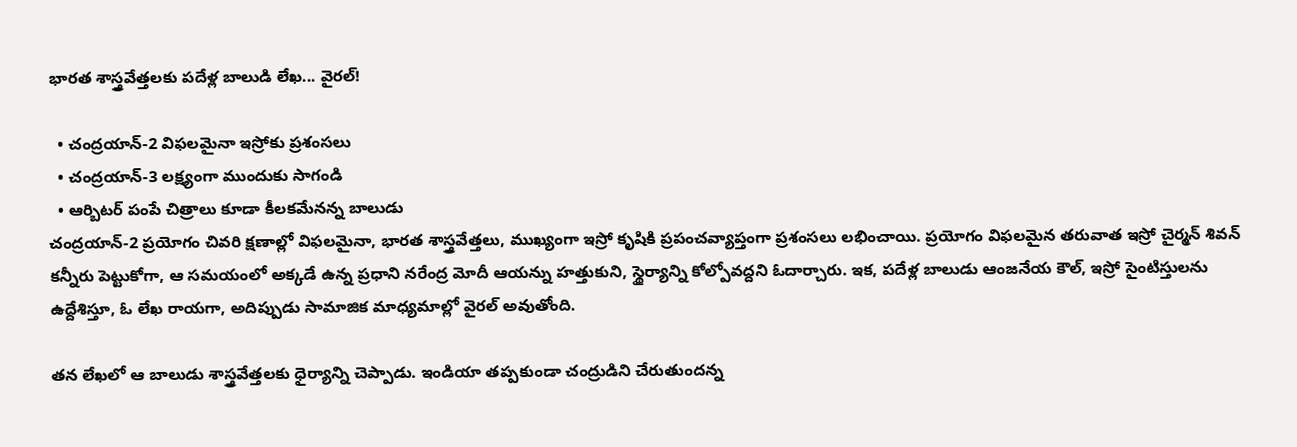భారత శాస్త్రవేత్తలకు పదేళ్ల బాలుడి లేఖ... వైరల్!

  • చంద్రయాన్-2 విఫలమైనా ఇస్రోకు ప్రశంసలు
  • చంద్రయాన్-3 లక్ష్యంగా ముందుకు సాగండి
  • ఆర్బిటర్ పంపే చిత్రాలు కూడా కీలకమేనన్న బాలుడు
చంద్రయాన్‌-2 ప్రయోగం చివరి క్షణాల్లో విఫలమైనా, భారత శాస్త్రవేత్తలు, ముఖ్యంగా ఇస్రో కృషికి ప్రపంచవ్యాప్తంగా ప్రశంసలు లభించాయి. ప్రయోగం విఫలమైన తరువాత ఇస్రో చైర్మన్ శివన్ కన్నీరు పెట్టుకోగా, ఆ సమయంలో అక్కడే ఉన్న ప్రధాని నరేంద్ర మోదీ ఆయన్ను హత్తుకుని, స్థైర్యాన్ని కోల్పోవద్దని ఓదార్చారు. ఇక, పదేళ్ల బాలుడు ఆంజనేయ కౌల్‌, ఇస్రో సైంటిస్తులను ఉద్దేశిస్తూ, ఓ లేఖ రాయగా, అదిప్పుడు సామాజిక మాధ్యమాల్లో వైరల్ అవుతోంది.

తన లేఖలో ఆ బాలుడు శాస్త్రవేత్తలకు ధైర్యాన్ని చెప్పాడు. ఇండియా తప్పకుండా చంద్రుడిని చేరుతుందన్న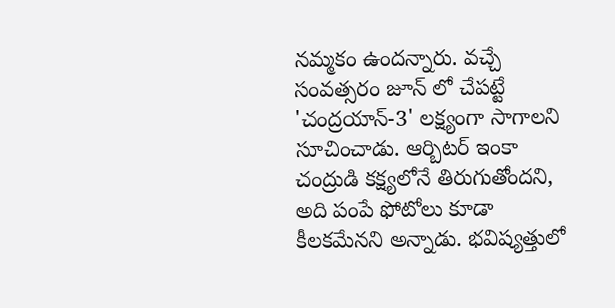నమ్మకం ఉందన్నారు. వచ్చే సంవత్సరం జూన్ లో చేపట్టే 'చంద్రయాన్‌-3' లక్ష్యంగా సాగాలని సూచించాడు. ఆర్బిటర్‌ ఇంకా చంద్రుడి కక్ష్యలోనే తిరుగుతోందని, అది పంపే ఫోటోలు కూడా కీలకమేనని అన్నాడు. భవిష్యత్తులో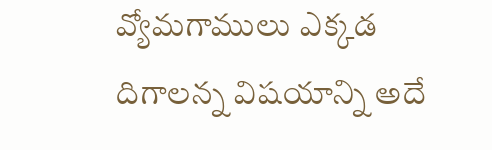వ్యోమగాములు ఎక్కడ దిగాలన్న విషయాన్ని అదే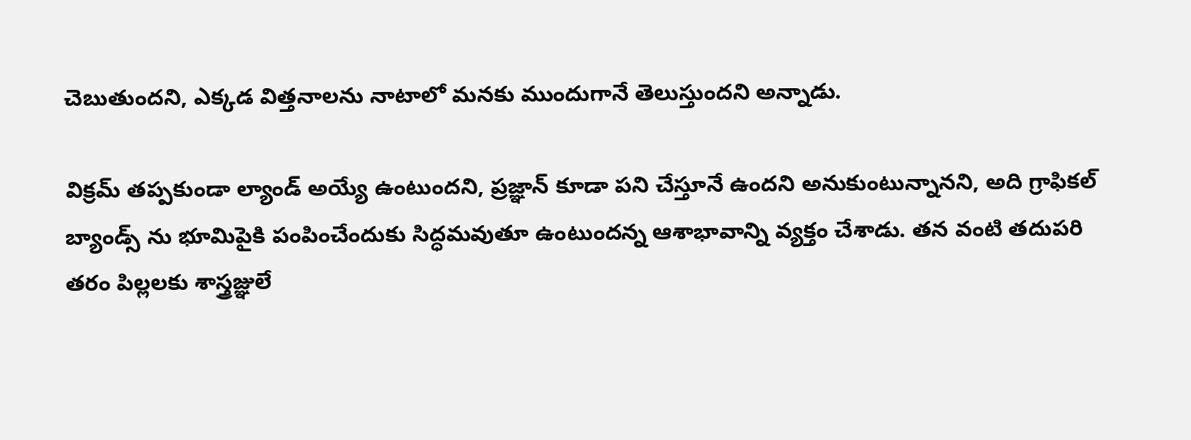చెబుతుందని, ఎక్కడ విత్తనాలను నాటాలో మనకు ముందుగానే తెలుస్తుందని అన్నాడు.

విక్రమ్‌ తప్పకుండా ల్యాండ్ అయ్యే ఉంటుందని, ప్రజ్ఞాన్‌ కూడా పని చేస్తూనే ఉందని అనుకుంటున్నానని, అది గ్రాఫికల్‌ బ్యాండ్స్‌ ను భూమిపైకి పంపించేందుకు సిద్ధమవుతూ ఉంటుందన్న ఆశాభావాన్ని వ్యక్తం చేశాడు. తన వంటి తదుపరి తరం పిల్లలకు శాస్త్రజ్ఞులే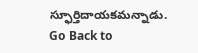స్ఫూర్తిదాయకమన్నాడు.
Go Back to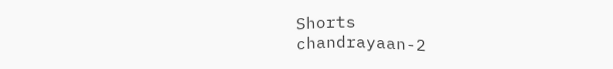Shorts
chandrayaan-2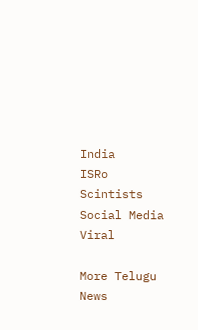India
ISRo
Scintists
Social Media
Viral

More Telugu News